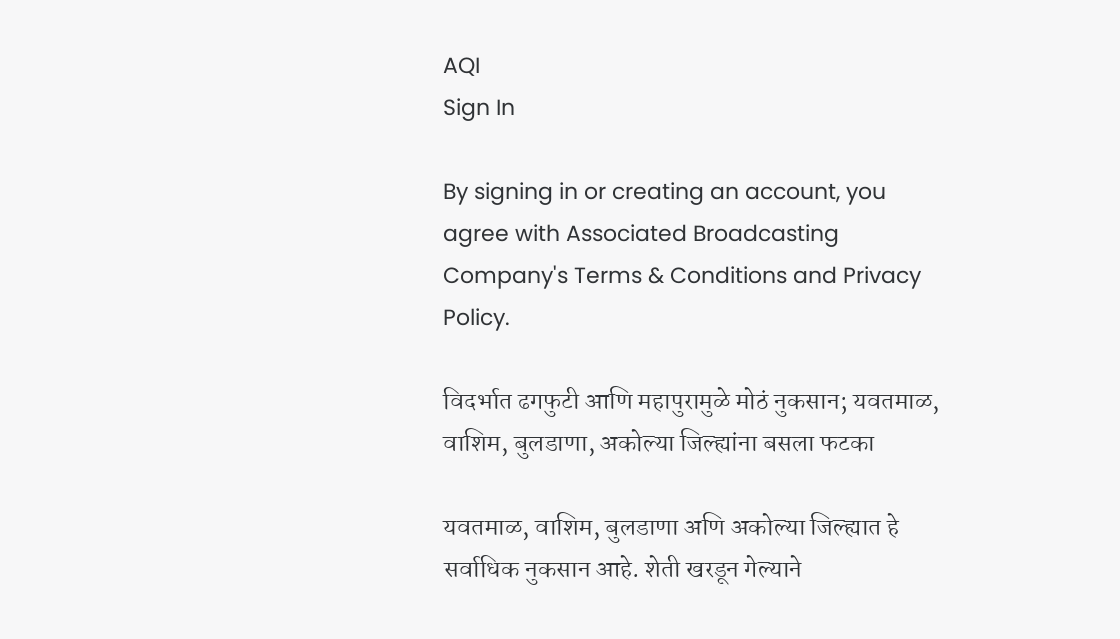AQI
Sign In

By signing in or creating an account, you agree with Associated Broadcasting Company's Terms & Conditions and Privacy Policy.

विदर्भात ढगफुटी आणि महापुरामुळे मोठं नुकसान; यवतमाळ, वाशिम, बुलडाणा, अकोल्या जिल्ह्यांना बसला फटका

यवतमाळ, वाशिम, बुलडाणा अणि अकोल्या जिल्ह्यात हे सर्वाधिक नुकसान आहे. शेती खरडून गेल्याने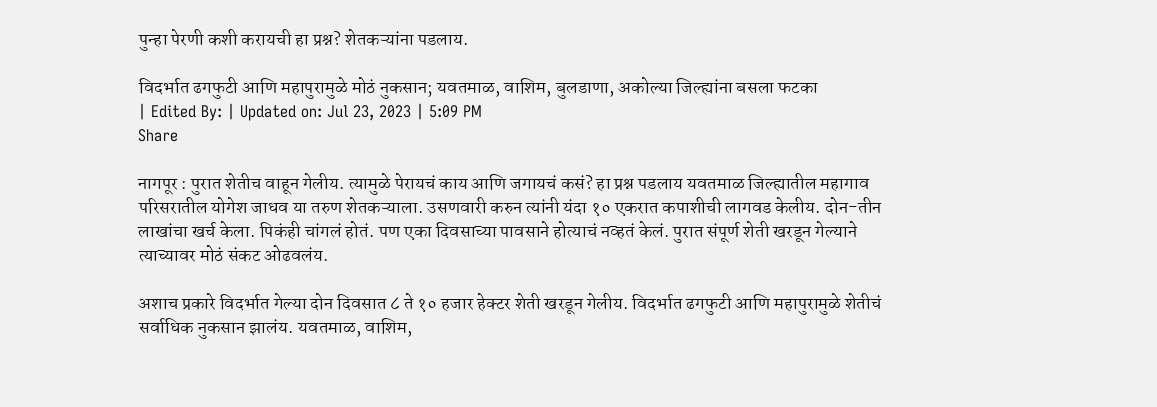पुन्हा पेरणी कशी करायची हा प्रश्न? शेतकऱ्यांना पडलाय.

विदर्भात ढगफुटी आणि महापुरामुळे मोठं नुकसान; यवतमाळ, वाशिम, बुलडाणा, अकोल्या जिल्ह्यांना बसला फटका
| Edited By: | Updated on: Jul 23, 2023 | 5:09 PM
Share

नागपूर : पुरात शेतीच वाहून गेलीय. त्यामुळे पेरायचं काय आणि जगायचं कसं? हा प्रश्न पडलाय यवतमाळ जिल्ह्यातील महागाव परिसरातील योगेश जाधव या तरुण शेतकऱ्याला. उसणवारी करुन त्यांनी यंदा १० एकरात कपाशीची लागवड केलीय. दोन-तीन लाखांचा खर्च केला. पिकंही चांगलं होतं. पण एका दिवसाच्या पावसाने होत्याचं नव्हतं केलं. पुरात संपूर्ण शेती खरडून गेल्याने त्याच्यावर मोठं संकट ओढवलंय.

अशाच प्रकारे विदर्भात गेल्या दोन दिवसात ८ ते १० हजार हेक्टर शेती खरडून गेलीय. विदर्भात ढगफुटी आणि महापुरामुळे शेतीचं सर्वाधिक नुकसान झालंय. यवतमाळ, वाशिम,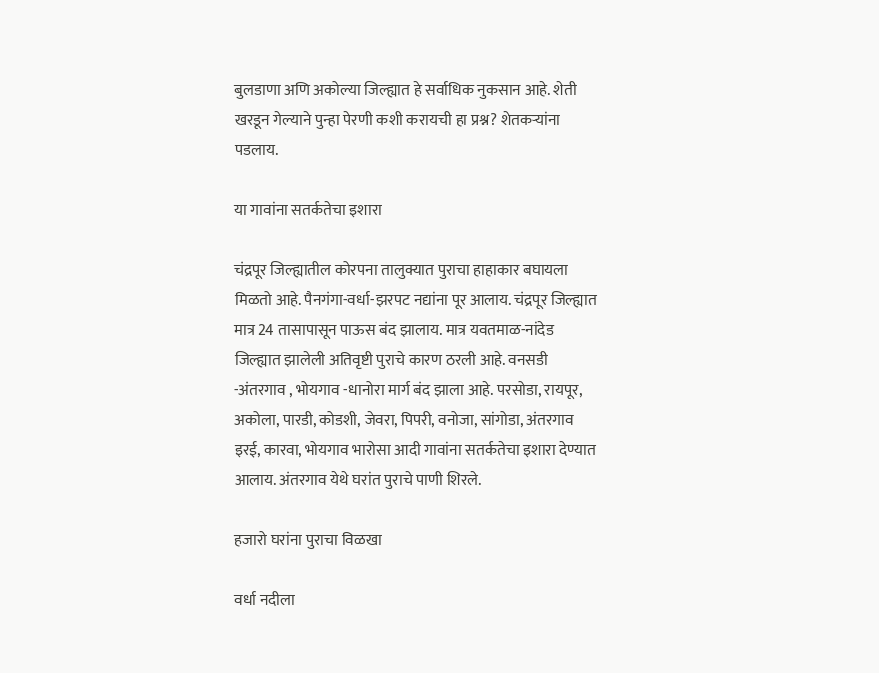बुलडाणा अणि अकोल्या जिल्ह्यात हे सर्वाधिक नुकसान आहे. शेती खरडून गेल्याने पुन्हा पेरणी कशी करायची हा प्रश्न? शेतकऱ्यांना पडलाय.

या गावांना सतर्कतेचा इशारा

चंद्रपूर जिल्ह्यातील कोरपना तालुक्यात पुराचा हाहाकार बघायला मिळतो आहे. पैनगंगा-वर्धा-झरपट नद्यांना पूर आलाय. चंद्रपूर जिल्ह्यात मात्र 24 तासापासून पाऊस बंद झालाय. मात्र यवतमाळ-नांदेड जिल्ह्यात झालेली अतिवृष्टी पुराचे कारण ठरली आहे. वनसडी -अंतरगाव , भोयगाव -धानोरा मार्ग बंद झाला आहे. परसोडा, रायपूर, अकोला, पारडी, कोडशी, जेवरा, पिपरी, वनोजा, सांगोडा, अंतरगाव इरई, कारवा, भोयगाव भारोसा आदी गावांना सतर्कतेचा इशारा देण्यात आलाय. अंतरगाव येथे घरांत पुराचे पाणी शिरले.

हजारो घरांना पुराचा विळखा

वर्धा नदीला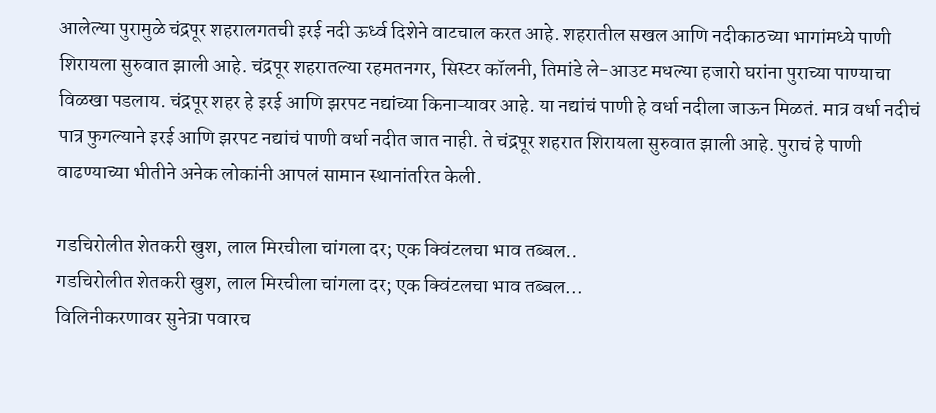आलेल्या पुरामुळे चंद्रपूर शहरालगतची इरई नदी ऊर्ध्व दिशेने वाटचाल करत आहे. शहरातील सखल आणि नदीकाठच्या भागांमध्ये पाणी शिरायला सुरुवात झाली आहे. चंद्रपूर शहरातल्या रहमतनगर, सिस्टर कॉलनी, तिमांडे ले-आउट मधल्या हजारो घरांना पुराच्या पाण्याचा विळखा पडलाय. चंद्रपूर शहर हे इरई आणि झरपट नद्यांच्या किनाऱ्यावर आहे. या नद्यांचं पाणी हे वर्धा नदीला जाऊन मिळतं. मात्र वर्धा नदीचं पात्र फुगल्याने इरई आणि झरपट नद्यांचं पाणी वर्धा नदीत जात नाही. ते चंद्रपूर शहरात शिरायला सुरुवात झाली आहे. पुराचं हे पाणी वाढण्याच्या भीतीने अनेक लोकांनी आपलं सामान स्थानांतरित केली.

गडचिरोलीत शेतकरी खुश, लाल मिरचीला चांगला दर; एक क्विंटलचा भाव तब्बल..
गडचिरोलीत शेतकरी खुश, लाल मिरचीला चांगला दर; एक क्विंटलचा भाव तब्बल...
विलिनीकरणावर सुनेत्रा पवारच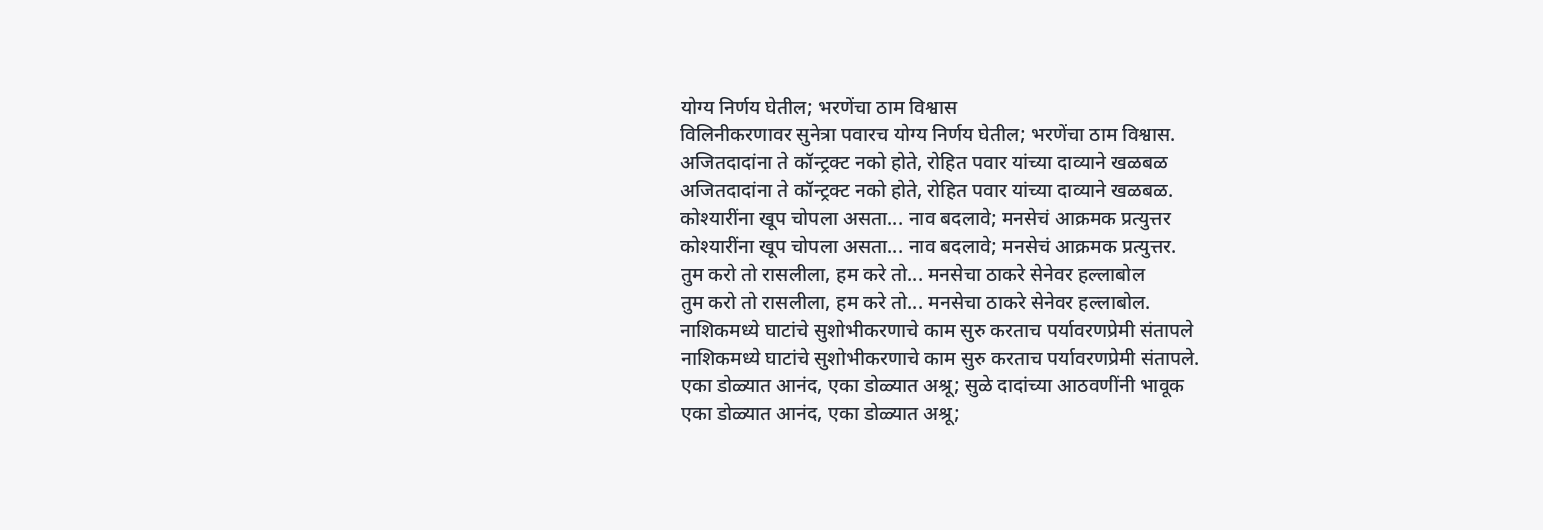योग्य निर्णय घेतील; भरणेंचा ठाम विश्वास
विलिनीकरणावर सुनेत्रा पवारच योग्य निर्णय घेतील; भरणेंचा ठाम विश्वास.
अजितदादांना ते कॉन्ट्रक्ट नको होते, रोहित पवार यांच्या दाव्याने खळबळ
अजितदादांना ते कॉन्ट्रक्ट नको होते, रोहित पवार यांच्या दाव्याने खळबळ.
कोश्यारींना खूप चोपला असता... नाव बदलावे; मनसेचं आक्रमक प्रत्युत्तर
कोश्यारींना खूप चोपला असता... नाव बदलावे; मनसेचं आक्रमक प्रत्युत्तर.
तुम करो तो रासलीला, हम करे तो... मनसेचा ठाकरे सेनेवर हल्लाबोल
तुम करो तो रासलीला, हम करे तो... मनसेचा ठाकरे सेनेवर हल्लाबोल.
नाशिकमध्ये घाटांचे सुशोभीकरणाचे काम सुरु करताच पर्यावरणप्रेमी संतापले
नाशिकमध्ये घाटांचे सुशोभीकरणाचे काम सुरु करताच पर्यावरणप्रेमी संतापले.
एका डोळ्यात आनंद, एका डोळ्यात अश्रू; सुळे दादांच्या आठवणींनी भावूक
एका डोळ्यात आनंद, एका डोळ्यात अश्रू;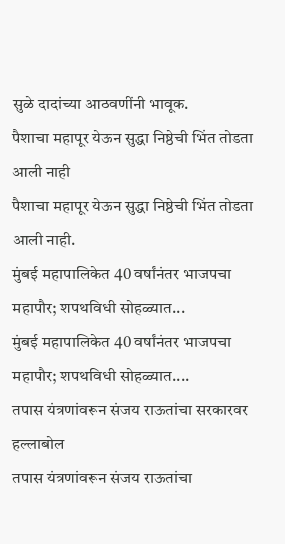सुळे दादांच्या आठवणींनी भावूक.
पैशाचा महापूर येऊन सुद्धा निष्ठेची भिंत तोडता आली नाही
पैशाचा महापूर येऊन सुद्धा निष्ठेची भिंत तोडता आली नाही.
मुंबई महापालिकेत 40 वर्षांनंतर भाजपचा महापौर; शपथविधी सोहळ्यात...
मुंबई महापालिकेत 40 वर्षांनंतर भाजपचा महापौर; शपथविधी सोहळ्यात....
तपास यंत्रणांवरून संजय राऊतांचा सरकारवर हल्लाबोल
तपास यंत्रणांवरून संजय राऊतांचा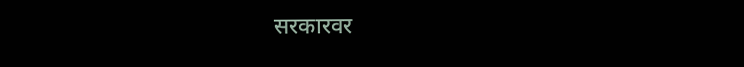सरकारवर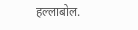हल्लाबोल.